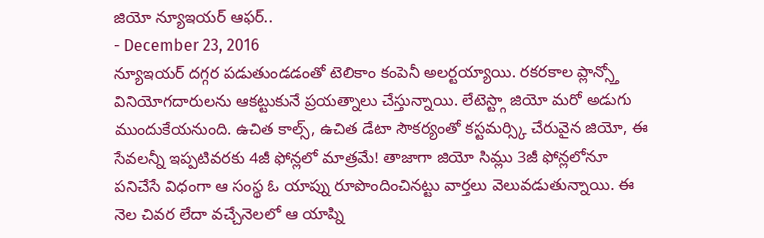జియో న్యూఇయర్ ఆఫర్..
- December 23, 2016
న్యూఇయర్ దగ్గర పడుతుండడంతో టెలికాం కంపెనీ అలర్టయ్యాయి. రకరకాల ప్లాన్స్తో వినియోగదారులను ఆకట్టుకునే ప్రయత్నాలు చేస్తున్నాయి. లేటెస్ట్గా జియో మరో అడుగు ముందుకేయనుంది. ఉచిత కాల్స్, ఉచిత డేటా సౌకర్యంతో కస్టమర్స్కి చేరువైన జియో, ఈ సేవలన్నీ ఇప్పటివరకు 4జీ ఫోన్లలో మాత్రమే! తాజాగా జియో సిమ్లు 3జీ ఫోన్లలోనూ పనిచేసే విధంగా ఆ సంస్థ ఓ యాప్ను రూపొందించినట్టు వార్తలు వెలువడుతున్నాయి. ఈ నెల చివర లేదా వచ్చేనెలలో ఆ యాప్ని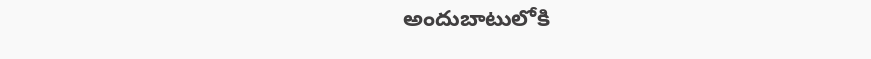అందుబాటులోకి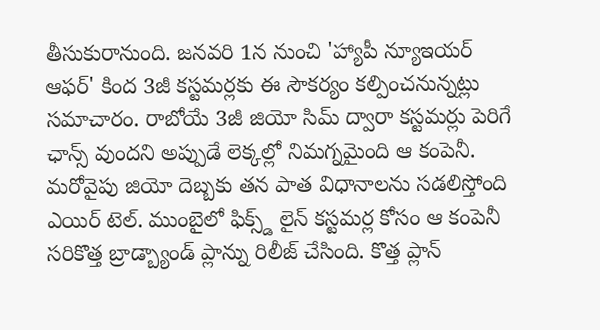తీసుకురానుంది. జనవరి 1న నుంచి 'హ్యాపీ న్యూఇయర్ ఆఫర్' కింద 3జీ కస్టమర్లకు ఈ సౌకర్యం కల్పించనున్నట్లు సమాచారం. రాబోయే 3జీ జియో సిమ్ ద్వారా కస్టమర్లు పెరిగే ఛాన్స్ వుందని అప్పుడే లెక్కల్లో నిమగ్నమైంది ఆ కంపెనీ.
మరోవైపు జియో దెబ్బకు తన పాత విధానాలను సడలిస్తోంది ఎయిర్ టెల్. ముంబైలో ఫిక్స్డ్ లైన్ కస్టమర్ల కోసం ఆ కంపెనీ సరికొత్త బ్రాడ్బ్యాండ్ ప్లాన్ను రిలీజ్ చేసింది. కొత్త ప్లాన్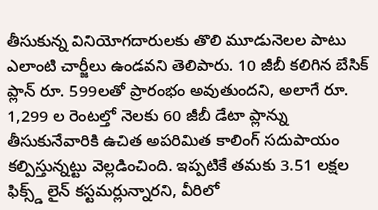తీసుకున్న వినియోగదారులకు తొలి మూడునెలల పాటు ఎలాంటి చార్జీలు ఉండవని తెలిపారు. 10 జీబీ కలిగిన బేసిక్ ప్లాన్ రూ. 599లతో ప్రారంభం అవుతుందని, అలాగే రూ. 1,299 ల రెంటల్తో నెలకు 60 జీబీ డేటా ప్లాన్ను తీసుకునేవారికి ఉచిత అపరిమిత కాలింగ్ సదుపాయం కల్పిస్తున్నట్టు వెల్లడించింది. ఇప్పటికే తమకు 3.51 లక్షల ఫిక్స్డ్ లైన్ కస్టమర్లున్నారని, వీరిలో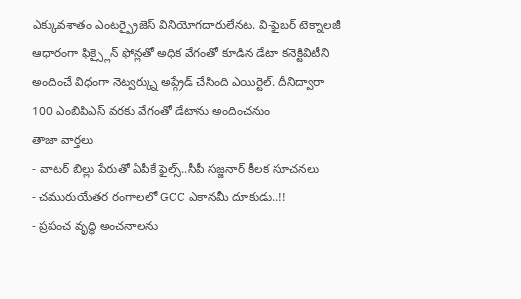ఎక్కువశాతం ఎంటర్ప్రైజెస్ వినియోగదారులేనట. వి-ఫైబర్ టెక్నాలజీ ఆధారంగా ఫిక్స్లైన్ ఫోన్లతో అధిక వేగంతో కూడిన డేటా కనెక్టివిటీని అందించే విధంగా నెట్వర్క్ను అప్గ్రేడ్ చేసింది ఎయిర్టెల్. దీనిద్వారా 100 ఎంబిపిఎస్ వరకు వేగంతో డేటాను అందించనుం
తాజా వార్తలు
- వాటర్ బిల్లు పేరుతో ఏపీకే ఫైల్స్..సీపీ సజ్జనార్ కీలక సూచనలు
- చమురుయేతర రంగాలలో GCC ఎకానమీ దూకుడు..!!
- ప్రపంచ వృద్ధి అంచనాలను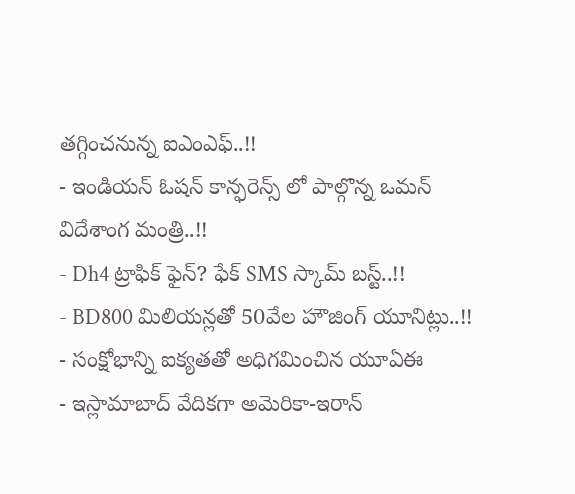తగ్గించనున్న ఐఎంఎఫ్..!!
- ఇండియన్ ఓషన్ కాన్ఫరెన్స్ లో పాల్గొన్న ఒమన్ విదేశాంగ మంత్రి..!!
- Dh4 ట్రాఫిక్ ఫైన్? ఫేక్ SMS స్కామ్ బస్ట్..!!
- BD800 మిలియన్లతో 50వేల హౌజింగ్ యూనిట్లు..!!
- సంక్షోభాన్ని ఐక్యతతో అధిగమించిన యూఏఈ
- ఇస్లామాబాద్ వేదికగా అమెరికా-ఇరాన్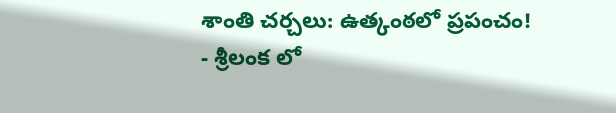శాంతి చర్చలు: ఉత్కంఠలో ప్రపంచం!
- శ్రీలంక లో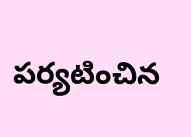పర్యటించిన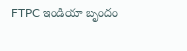FTPC ఇండియా బృందం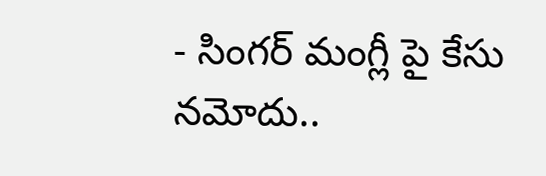- సింగర్ మంగ్లీ పై కేసు నమోదు..